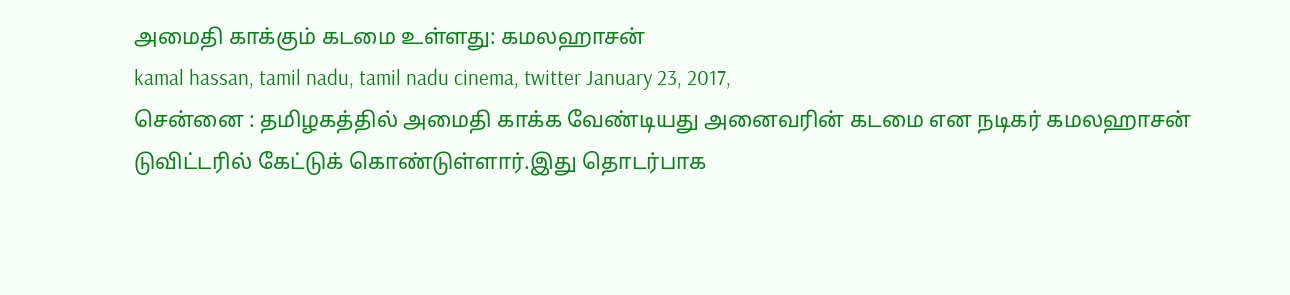அமைதி காக்கும் கடமை உள்ளது: கமலஹாசன்
kamal hassan, tamil nadu, tamil nadu cinema, twitter January 23, 2017,
சென்னை : தமிழகத்தில் அமைதி காக்க வேண்டியது அனைவரின் கடமை என நடிகர் கமலஹாசன் டுவிட்டரில் கேட்டுக் கொண்டுள்ளார்.இது தொடர்பாக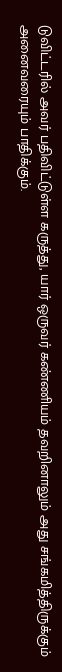டுவிட்டரில் அவர் பதிவிட்டுள்ள கருத்து, யார் ஒருவர் கண்ணியம் தவறினாலும் அது சங்கமித்திருக்கும் அனைவரையும் பாதிக்கும்.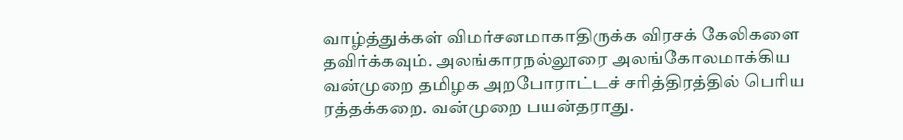வாழ்த்துக்கள் விமர்சனமாகாதிருக்க விரசக் கேலிகளை தவிர்க்கவும். அலங்காரநல்லூரை அலங்கோலமாக்கிய வன்முறை தமிழக அறபோராட்டச் சரித்திரத்தில் பெரிய ரத்தக்கறை. வன்முறை பயன்தராது.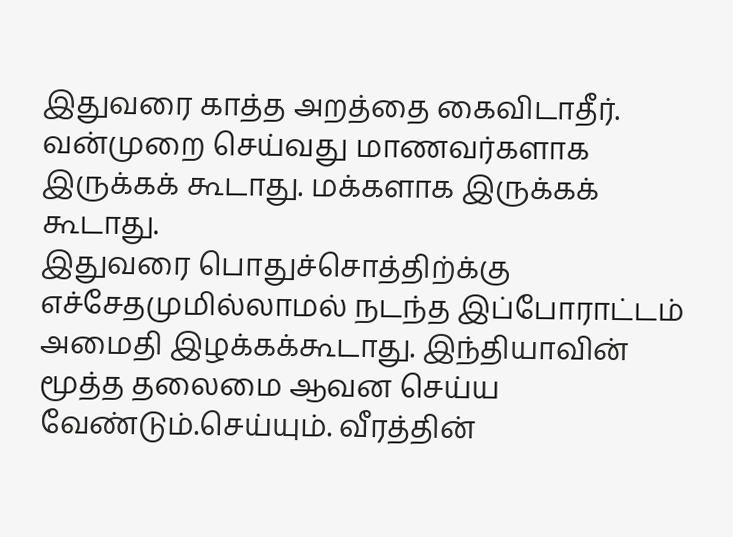இதுவரை காத்த அறத்தை கைவிடாதீர். வன்முறை செய்வது மாணவர்களாக இருக்கக் கூடாது. மக்களாக இருக்கக் கூடாது.
இதுவரை பொதுச்சொத்திற்க்கு எச்சேதமுமில்லாமல் நடந்த இப்போராட்டம் அமைதி இழக்கக்கூடாது. இந்தியாவின் மூத்த தலைமை ஆவன செய்ய வேண்டும்.செய்யும். வீரத்தின்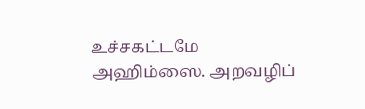உச்சகட்டமே அஹிம்ஸை. அறவழிப்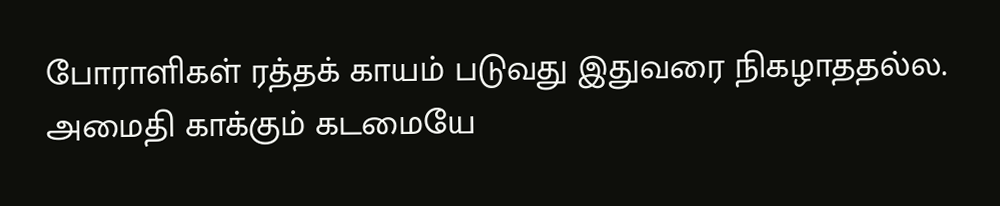போராளிகள் ரத்தக் காயம் படுவது இதுவரை நிகழாததல்ல. அமைதி காக்கும் கடமையே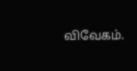விவேகம்.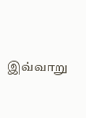இவ்வாறு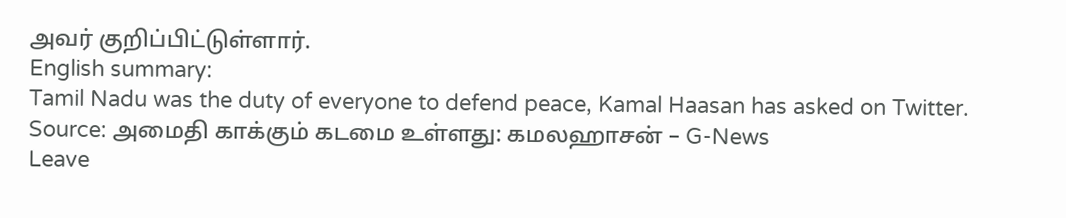அவர் குறிப்பிட்டுள்ளார்.
English summary:
Tamil Nadu was the duty of everyone to defend peace, Kamal Haasan has asked on Twitter.
Source: அமைதி காக்கும் கடமை உள்ளது: கமலஹாசன் – G-News
Leave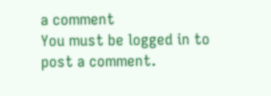a comment
You must be logged in to post a comment.